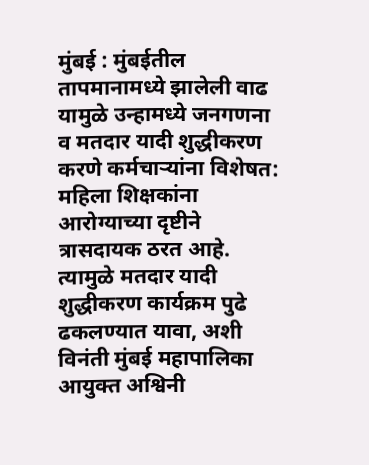मुंबई : मुंबईतील तापमानामध्ये झालेली वाढ यामुळे उन्हामध्ये जनगणना व मतदार यादी शुद्धीकरण करणे कर्मचाऱ्यांना विशेषत: महिला शिक्षकांना आरोग्याच्या दृष्टीने त्रासदायक ठरत आहे. त्यामुळे मतदार यादी शुद्धीकरण कार्यक्रम पुढे ढकलण्यात यावा, अशी विनंती मुंबई महापालिका आयुक्त अश्विनी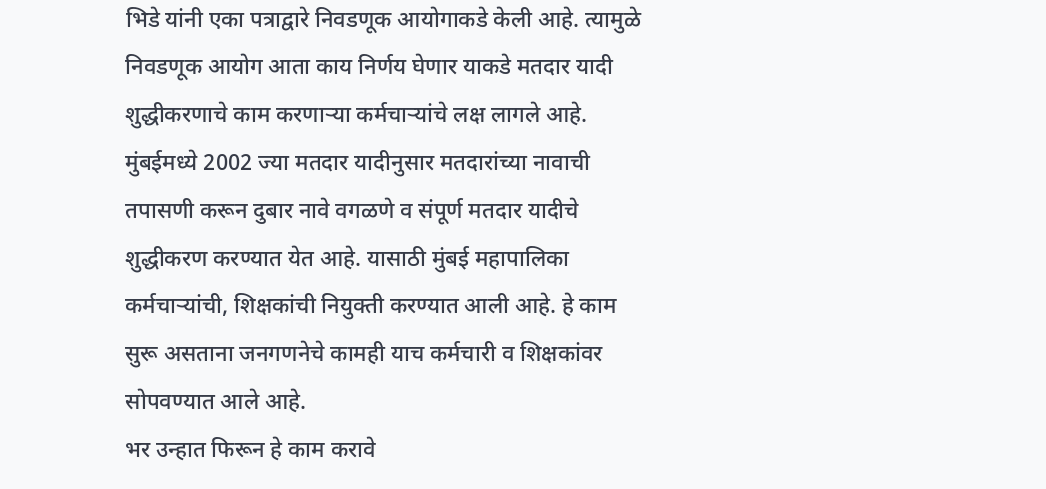भिडे यांनी एका पत्राद्वारे निवडणूक आयोगाकडे केली आहे. त्यामुळे निवडणूक आयोग आता काय निर्णय घेणार याकडे मतदार यादी शुद्धीकरणाचे काम करणाऱ्या कर्मचाऱ्यांचे लक्ष लागले आहे.
मुंबईमध्ये 2002 ज्या मतदार यादीनुसार मतदारांच्या नावाची तपासणी करून दुबार नावे वगळणे व संपूर्ण मतदार यादीचे शुद्धीकरण करण्यात येत आहे. यासाठी मुंबई महापालिका कर्मचाऱ्यांची, शिक्षकांची नियुक्ती करण्यात आली आहे. हे काम सुरू असताना जनगणनेचे कामही याच कर्मचारी व शिक्षकांवर सोपवण्यात आले आहे.
भर उन्हात फिरून हे काम करावे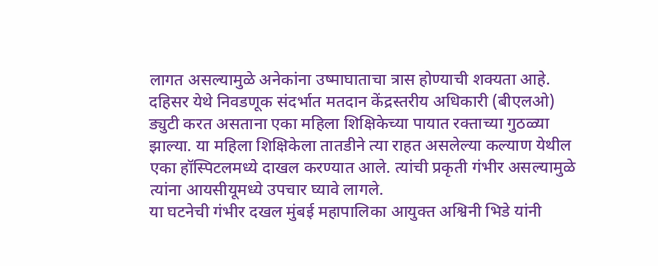लागत असल्यामुळे अनेकांना उष्माघाताचा त्रास होण्याची शक्यता आहे. दहिसर येथे निवडणूक संदर्भात मतदान केंद्रस्तरीय अधिकारी (बीएलओ) ड्युटी करत असताना एका महिला शिक्षिकेच्या पायात रक्ताच्या गुठळ्या झाल्या. या महिला शिक्षिकेला तातडीने त्या राहत असलेल्या कल्याण येथील एका हॉस्पिटलमध्ये दाखल करण्यात आले. त्यांची प्रकृती गंभीर असल्यामुळे त्यांना आयसीयूमध्ये उपचार घ्यावे लागले.
या घटनेची गंभीर दखल मुंबई महापालिका आयुक्त अश्विनी भिडे यांनी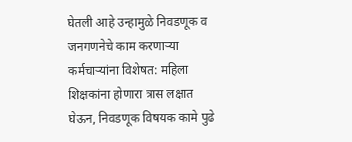घेतली आहे उन्हामुळे निवडणूक व जनगणनेचे काम करणाऱ्या कर्मचाऱ्यांना विशेषत: महिला शिक्षकांना होणारा त्रास लक्षात घेऊन, निवडणूक विषयक कामे पुढे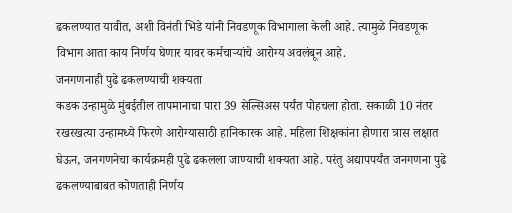ढकलण्यात यावीत, अशी विनंती भिडे यांनी निवडणूक विभागाला केली आहे. त्यामुळे निवडणूक विभाग आता काय निर्णय घेणार यावर कर्मचाऱ्यांचे आरोग्य अवलंबून आहे.
जनगणनाही पुढे ढकलण्याची शक्यता
कडक उन्हामुळे मुंबईतील तापमानाचा पारा 39 सेल्सिअस पर्यंत पोहचला होता. सकाळी 10 नंतर रखरखत्या उन्हामध्ये फिरणे आरोग्यासाठी हानिकारक आहे. महिला शिक्षकांना होणारा त्रास लक्षात घेऊन, जनगणनेचा कार्यक्रमही पुढे ढकलला जाण्याची शक्यता आहे. परंतु अद्यापपर्यंत जनगणना पुढे ढकलण्याबाबत कोणताही निर्णय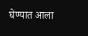घेण्यात आला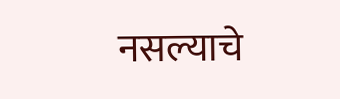नसल्याचे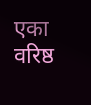एका वरिष्ठ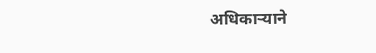अधिकाऱ्याने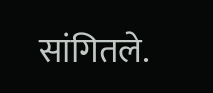सांगितले.